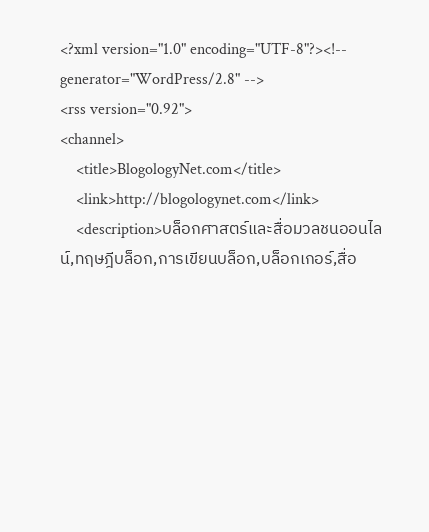<?xml version="1.0" encoding="UTF-8"?><!-- generator="WordPress/2.8" -->
<rss version="0.92">
<channel>
    <title>BlogologyNet.com</title>
    <link>http://blogologynet.com</link>
    <description>บล็อกศาสตร์และสื่อมวลชนออนไลน์,ทฤษฎีบล็อก,การเขียนบล็อก,บล็อกเกอร์,สื่อ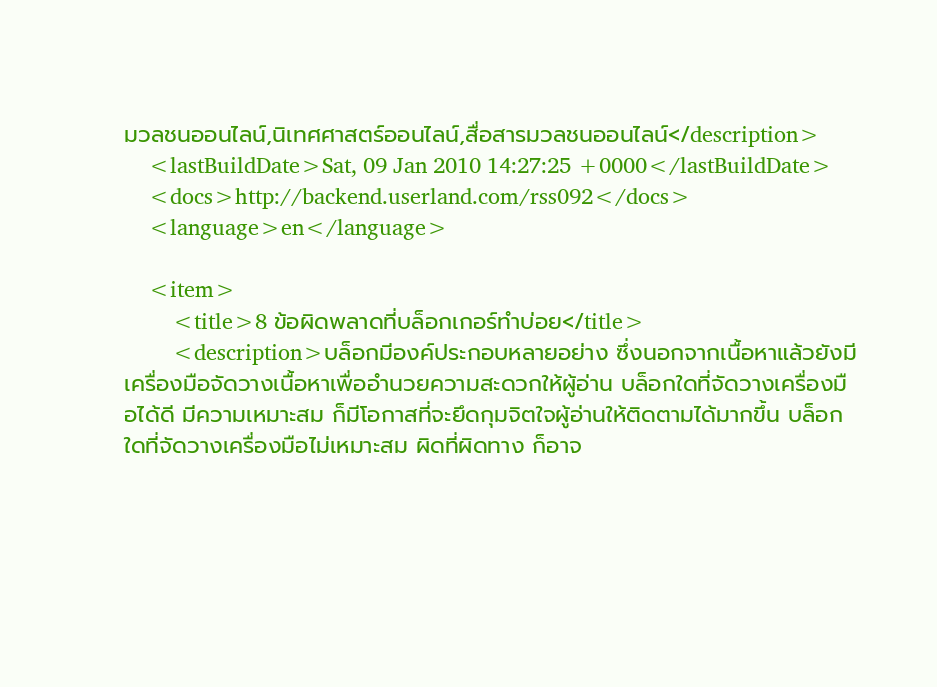มวลชนออนไลน์,นิเทศศาสตร์ออนไลน์,สื่อสารมวลชนออนไลน์</description>
    <lastBuildDate>Sat, 09 Jan 2010 14:27:25 +0000</lastBuildDate>
    <docs>http://backend.userland.com/rss092</docs>
    <language>en</language>

    <item>
        <title>8 ข้อผิดพลาดที่บล็อกเกอร์ทำบ่อย</title>
        <description>บล็อกมีองค์ประกอบหลายอย่าง ซึ่งนอกจากเนื้อหาแล้วยังมีเครื่องมือจัดวางเนื้อหาเพื่ออำนวยความสะดวกให้ผู้อ่าน บล็อกใดที่จัดวางเครื่องมือได้ดี มีความเหมาะสม ก็มีโอกาสที่จะยึดกุมจิตใจผู้อ่านให้ติดตามได้มากขึ้น บล็อกใดที่จัดวางเครื่องมือไม่เหมาะสม ผิดที่ผิดทาง ก็อาจ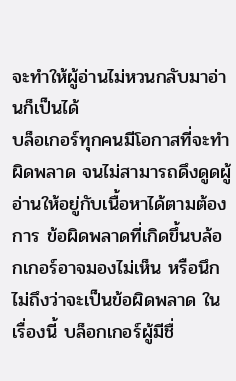จะทำให้ผู้อ่านไม่หวนกลับมาอ่านก็เป็นได้
บล็อเกอร์ทุกคนมีโอกาสที่จะทำผิดพลาด จนไม่สามารถดึงดูดผู้อ่านให้อยู่กับเนื้อหาได้ตามต้องการ ข้อผิดพลาดที่เกิดขึ้นบล้อกเกอร์อาจมองไม่เห็น หรือนึกไม่ถึงว่าจะเป็นข้อผิดพลาด ในเรื่องนี้ บล็อกเกอร์ผู้มีชื่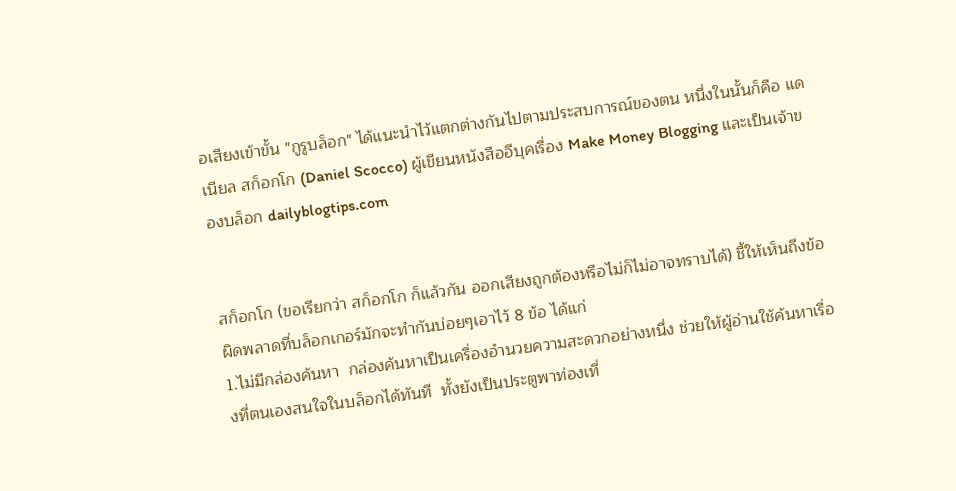อเสียงเข้าขั้น "กูรูบล็อก" ได้แนะนำไว้แตกต่างกันไปตามประสบการณ์ของตน หนึ่งในนั้นก็คือ แดเนียล สก็อกโก (Daniel Scocco) ผู้เขียนหนังสืออีบุคเรื่อง Make Money Blogging และเป็นเจ้าของบล็อก dailyblogtips.com


สก็อกโก (ขอเรียกว่า สก็อกโก ก็แล้วกัน ออกเสียงถูกต้องหรือไม่ก็ไม่อาจทราบได้) ชี้ให้เห็นถึงข้อผิดพลาดที่บล็อกเกอร์มักจะทำกันบ่อยๆเอาไว้ 8 ข้อ ได้แก่
1.ไม่มีกล่องค้นหา  กล่องค้นหาเป็นเครื่องอำนวยความสะดวกอย่างหนึ่ง ช่วยให้ผู้อ่านใช้ค้นหาเรื่องที่ตนเองสนใจในบล็อกได้ทันที  ทั้งยังเป็นประตูพาท่องเที่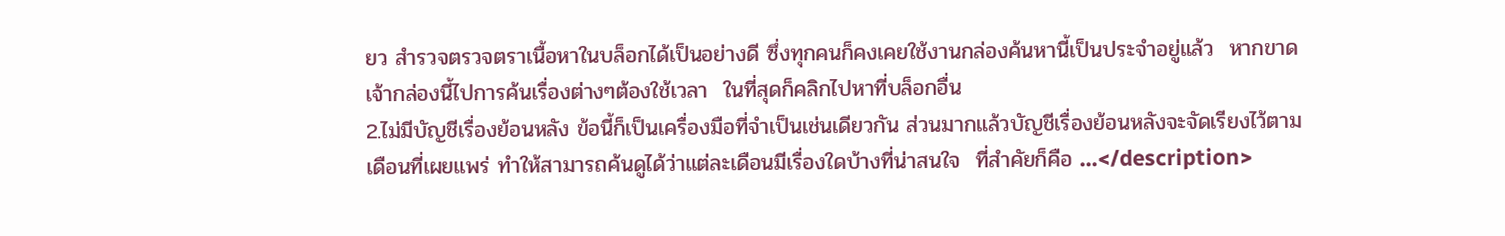ยว สำรวจตรวจตราเนื้อหาในบล็อกได้เป็นอย่างดี ซึ่งทุกคนก็คงเคยใช้งานกล่องค้นหานี้เป็นประจำอยู่แล้ว  หากขาดเจ้ากล่องนี้ไปการค้นเรื่องต่างๆต้องใช้เวลา  ในที่สุดก็คลิกไปหาที่บล็อกอื่น
2.ไม่มีบัญชีเรื่องย้อนหลัง ข้อนี้ก็เป็นเครื่องมือที่จำเป็นเช่นเดียวกัน ส่วนมากแล้วบัญชีเรื่องย้อนหลังจะจัดเรียงไว้ตามเดือนที่เผยแพร่ ทำให้สามารถค้นดูได้ว่าแต่ละเดือนมีเรื่องใดบ้างที่น่าสนใจ  ที่สำคัยก็คือ ...</description>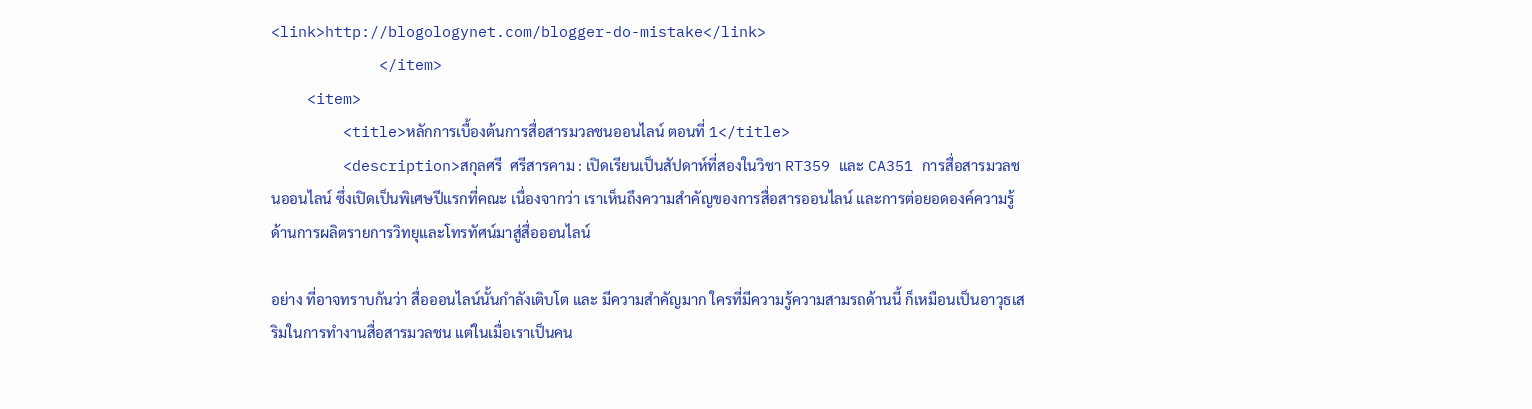<link>http://blogologynet.com/blogger-do-mistake</link>
            </item>
    <item>
        <title>หลักการเบื้องต้นการสื่อสารมวลชนออนไลน์ ตอนที่ 1</title>
        <description>สกุลศรี  ศรีสารคาม : เปิดเรียนเป็นสัปดาห์ที่สองในวิชา RT359 และ CA351 การสื่อสารมวลชนออนไลน์ ซึ่งเปิดเป็นพิเศษปีแรกที่คณะ เนื่องจากว่า เราเห็นถึงความสำคัญของการสื่อสารออนไลน์ และการต่อยอดองค์ความรู้ด้านการผลิตรายการวิทยุและโทรทัศน์มาสู่สื่อออนไลน์

อย่าง ที่อาจทราบกันว่า สื่อออนไลน์นั้นกำลังเติบโต และ มีความสำคัญมาก ใครที่มีความรู้ความสามรถด้านนี้ ก็เหมือนเป็นอาวุธเสริมในการทำงานสื่อสารมวลชน แต่ในเมื่อเราเป็นคน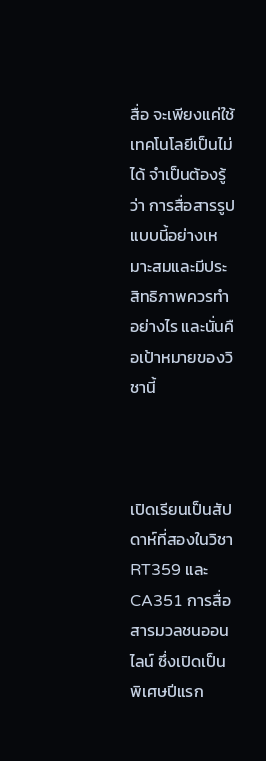สื่อ จะเพียงแค่ใช้เทคโนโลยีเป็นไม่ได้ จำเป็นต้องรู้ว่า การสื่อสารรูปแบบนี้อย่างเหมาะสมและมีประสิทธิภาพควรทำอย่างไร และนั่นคือเป้าหมายของวิชานี้



เปิดเรียนเป็นสัปดาห์ที่สองในวิชา RT359 และ CA351 การสื่อสารมวลชนออนไลน์ ซึ่งเปิดเป็นพิเศษปีแรก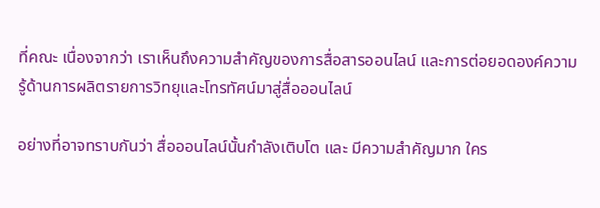ที่คณะ เนื่องจากว่า เราเห็นถึงความสำคัญของการสื่อสารออนไลน์ และการต่อยอดองค์ความรู้ด้านการผลิตรายการวิทยุและโทรทัศน์มาสู่สื่อออนไลน์

อย่างที่อาจทราบกันว่า สื่อออนไลน์นั้นกำลังเติบโต และ มีความสำคัญมาก ใคร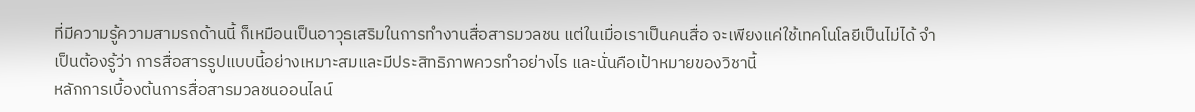ที่มีความรู้ความสามรถด้านนี้ ก็เหมือนเป็นอาวุธเสริมในการทำงานสื่อสารมวลชน แต่ในเมื่อเราเป็นคนสื่อ จะเพียงแค่ใช้เทคโนโลยีเป็นไม่ได้ จำเป็นต้องรู้ว่า การสื่อสารรูปแบบนี้อย่างเหมาะสมและมีประสิทธิภาพควรทำอย่างไร และนั่นคือเป้าหมายของวิชานี้
หลักการเบื้องต้นการสื่อสารมวลชนออนไลน์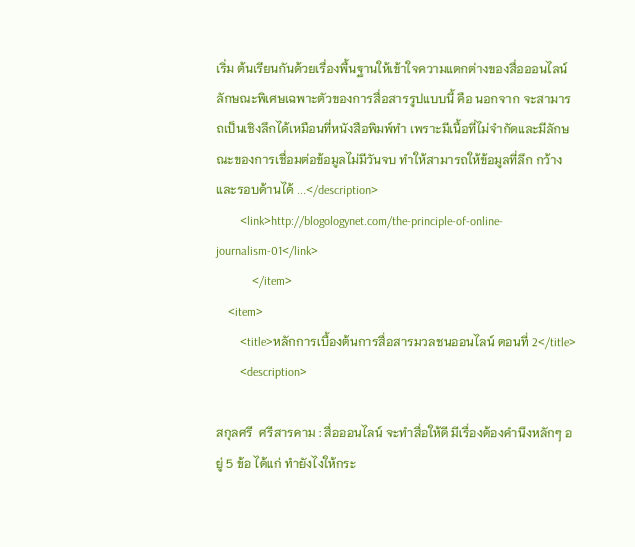เริ่ม ต้นเรียนกันด้วยเรื่องพื้นฐานให้เข้าใจความแตกต่างของสื่อออนไลน์ ลักษณะพิเศษเฉพาะตัวของการสื่อสารรูปแบบนี้ คือ นอกจาก จะสามารถเป็นเชิงลึกได้เหมือนที่หนังสือพิมพ์ทำ เพราะมีเนื้อที่ไม่จำกัดและมีลักษณะของการเชื่อมต่อข้อมูลไม่มีวันจบ ทำให้สามารถให้ข้อมูลที่ลึก กว้าง และรอบด้านได้ ...</description>
        <link>http://blogologynet.com/the-principle-of-online-journalism-01</link>
            </item>
    <item>
        <title>หลักการเบื้องต้นการสื่อสารมวลชนออนไลน์ ตอนที่ 2</title>
        <description>

สกุลศรี  ศรีสารคาม : สื่อออนไลน์ จะทำสื่อให้ดี มีเรื่องต้องคำนึงหลักๆ อยู่ 5 ข้อ ได้แก่ ทำยังไงให้กระ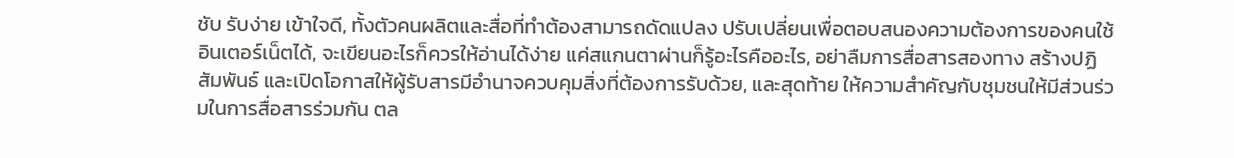ชับ รับง่าย เข้าใจดี, ทั้งตัวคนผลิตและสื่อที่ทำต้องสามารถดัดแปลง ปรับเปลี่ยนเพื่อตอบสนองความต้องการของคนใช้อินเตอร์เน็ตได้, จะเขียนอะไรก็ควรให้อ่านได้ง่าย แค่สแกนตาผ่านก็รู้อะไรคืออะไร, อย่าลืมการสื่อสารสองทาง สร้างปฏิสัมพันธ์ และเปิดโอกาสให้ผู้รับสารมีอำนาจควบคุมสิ่งที่ต้องการรับด้วย, และสุดท้าย ให้ความสำคัญกับชุมชนให้มีส่วนร่วมในการสื่อสารร่วมกัน ตล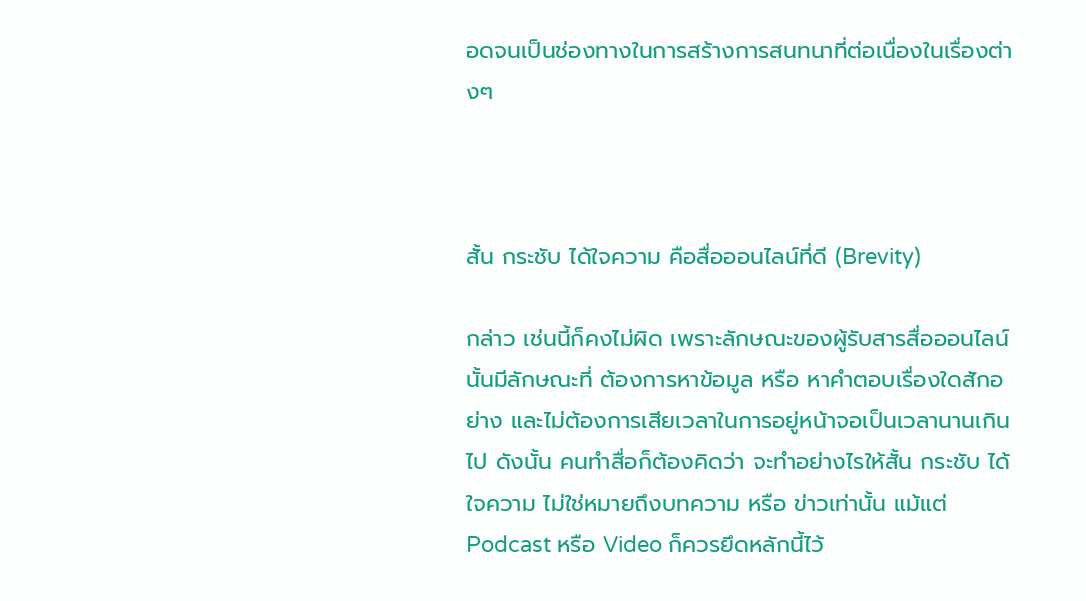อดจนเป็นช่องทางในการสร้างการสนทนาที่ต่อเนื่องในเรื่องต่างๆ



สั้น กระชับ ได้ใจความ คือสื่อออนไลน์ที่ดี (Brevity)

กล่าว เช่นนี้ก็คงไม่ผิด เพราะลักษณะของผู้รับสารสื่อออนไลน์นั้นมีลักษณะที่ ต้องการหาข้อมูล หรือ หาคำตอบเรื่องใดสักอย่าง และไม่ต้องการเสียเวลาในการอยู่หน้าจอเป็นเวลานานเกินไป ดังนั้น คนทำสื่อก็ต้องคิดว่า จะทำอย่างไรให้สั้น กระชับ ได้ใจความ ไม่ใช่หมายถึงบทความ หรือ ข่าวเท่านั้น แม้แต่ Podcast หรือ Video ก็ควรยึดหลักนี้ไว้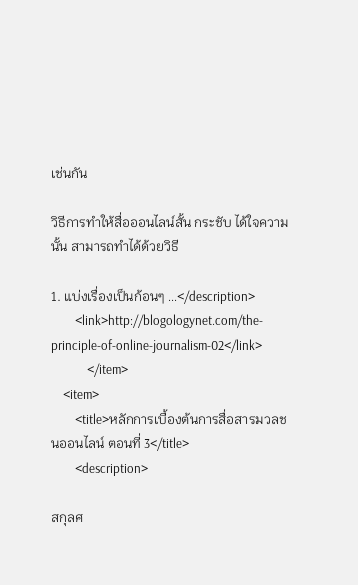เช่นกัน

วิธีการทำให้สื่อออนไลน์สั้น กระชับ ได้ใจความนั้น สามารถทำได้ด้วยวิธี

1. แบ่งเรื่องเป็นก้อนๆ ...</description>
        <link>http://blogologynet.com/the-principle-of-online-journalism-02</link>
            </item>
    <item>
        <title>หลักการเบื้องต้นการสื่อสารมวลชนออนไลน์ ตอนที่ 3</title>
        <description>

สกุลศ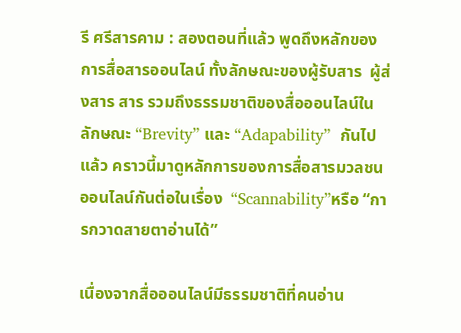รี ศรีสารคาม : สองตอนที่แล้ว พูดถึงหลักของการสื่อสารออนไลน์ ทั้งลักษณะของผู้รับสาร  ผู้ส่งสาร สาร รวมถึงธรรมชาติของสื่อออนไลน์ในลักษณะ “Brevity” และ “Adapability”  กันไปแล้ว คราวนี้มาดูหลักการของการสื่อสารมวลชนออนไลน์กันต่อในเรื่อง  “Scannability”หรือ “การกวาดสายตาอ่านได้”

เนื่องจากสื่อออนไลน์มีธรรมชาติที่คนอ่าน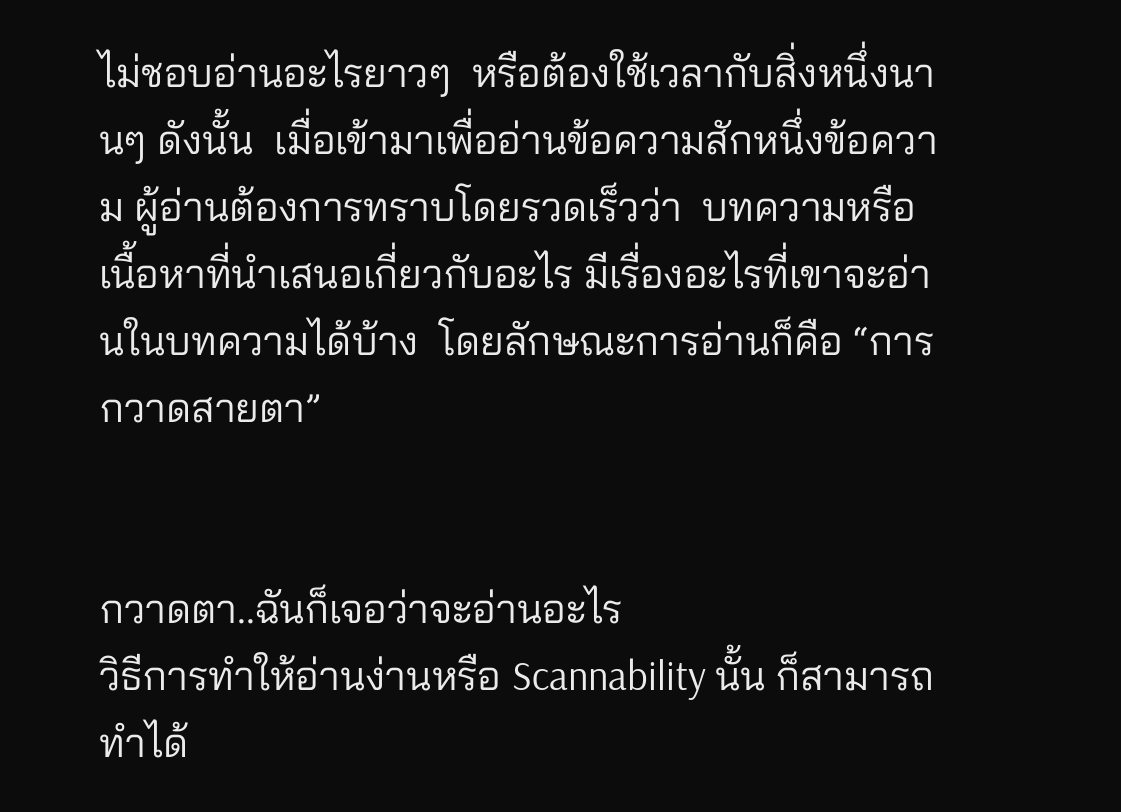ไม่ชอบอ่านอะไรยาวๆ  หรือต้องใช้เวลากับสิ่งหนึ่งนานๆ ดังนั้น  เมื่อเข้ามาเพื่ออ่านข้อความสักหนึ่งข้อความ ผู้อ่านต้องการทราบโดยรวดเร็วว่า  บทความหรือเนื้อหาที่นำเสนอเกี่ยวกับอะไร มีเรื่องอะไรที่เขาจะอ่านในบทความได้บ้าง  โดยลักษณะการอ่านก็คือ “การกวาดสายตา”


กวาดตา..ฉันก็เจอว่าจะอ่านอะไร
วิธีการทำให้อ่านง่านหรือ Scannability นั้น ก็สามารถทำได้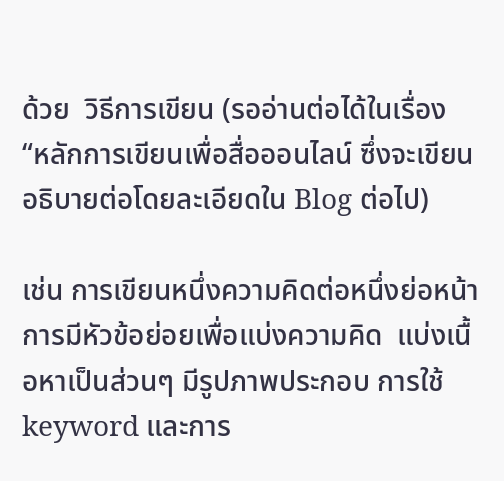ด้วย  วิธีการเขียน (รออ่านต่อได้ในเรื่อง  “หลักการเขียนเพื่อสื่อออนไลน์ ซึ่งจะเขียนอธิบายต่อโดยละเอียดใน Blog ต่อไป)

เช่น การเขียนหนึ่งความคิดต่อหนึ่งย่อหน้า การมีหัวข้อย่อยเพื่อแบ่งความคิด  แบ่งเนื้อหาเป็นส่วนๆ มีรูปภาพประกอบ การใช้ keyword และการ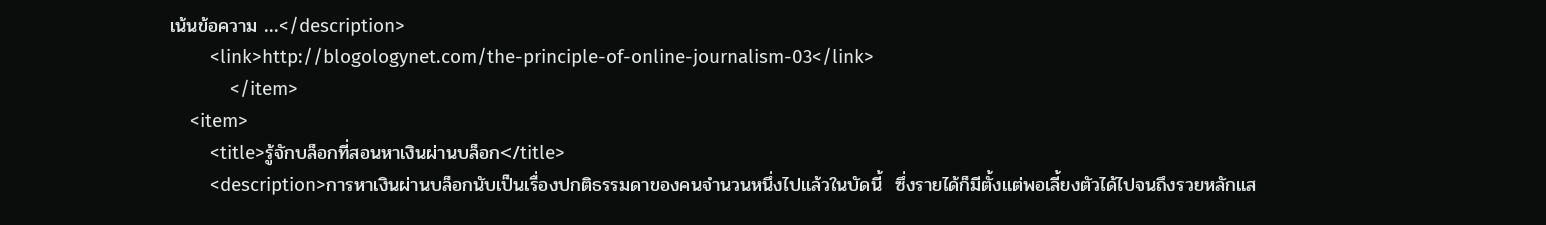เน้นข้อความ ...</description>
        <link>http://blogologynet.com/the-principle-of-online-journalism-03</link>
            </item>
    <item>
        <title>รู้จักบล็อกที่สอนหาเงินผ่านบล็อก</title>
        <description>การหาเงินผ่านบล็อกนับเป็นเรื่องปกติธรรมดาของคนจำนวนหนึ่งไปแล้วในบัดนี้  ซึ่งรายได้ก็มีตั้งแต่พอเลี้ยงตัวได้ไปจนถึงรวยหลักแส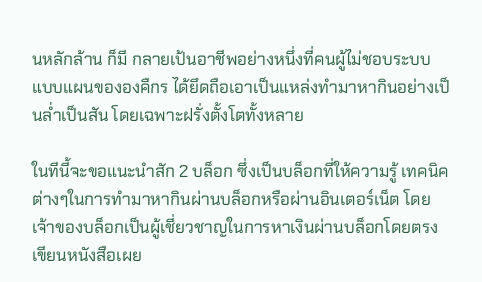นหลักล้าน ก็มี กลายเป้นอาชีพอย่างหนึ่งที่คนผู้ไม่ชอบระบบแบบแผนขององคืกร ได้ยึดถือเอาเป็นแหล่งทำมาหากินอย่างเป็นล่ำเป็นสัน โดยเฉพาะฝรั่งตั้งโตทั้งหลาย

ในทีนี้จะขอแนะนำสัก 2 บล็อก ซึ่งเป็นบล็อกที่ให้ความรู้ เทคนิค ต่างๆในการทำมาหากินผ่านบล็อกหรือผ่านอินเตอร์เน็ต โดยเจ้าของบล็อกเป็นผู้เชี่ยวชาญในการหาเงินผ่านบล็อกโดยตรง เขียนหนังสือเผย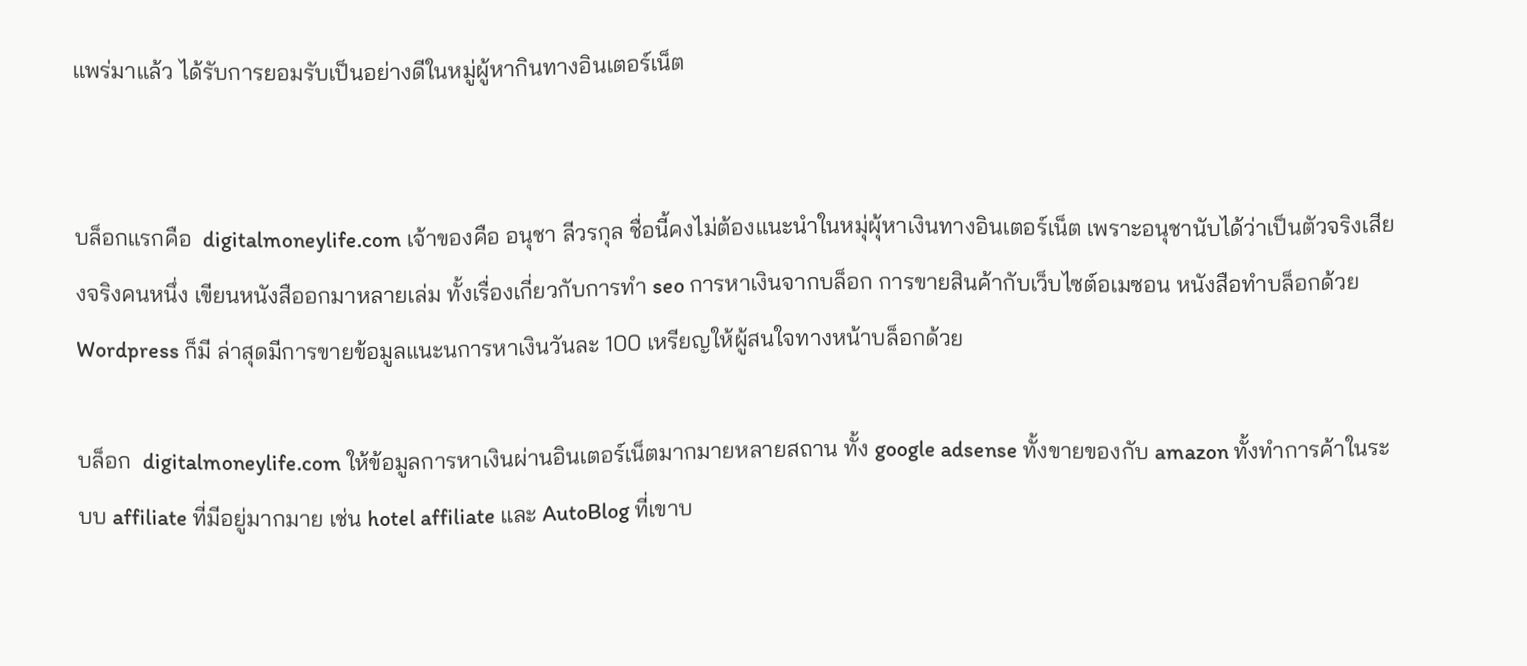แพร่มาแล้ว ได้รับการยอมรับเป็นอย่างดีในหมู่ผู้หากินทางอินเตอร์เน็ต


บล็อกแรกคือ  digitalmoneylife.com เจ้าของคือ อนุชา ลีวรกุล ชื่อนี้คงไม่ต้องแนะนำในหมุ่ผุ้หาเงินทางอินเตอร์เน็ต เพราะอนุชานับได้ว่าเป็นตัวจริงเสียงจริงคนหนึ่ง เขียนหนังสืออกมาหลายเล่ม ทั้งเรื่องเกี่ยวกับการทำ seo การหาเงินจากบล็อก การขายสินค้ากับเว็บไซต์อเมซอน หนังสือทำบล็อกด้วย Wordpress ก็มี ล่าสุดมีการขายข้อมูลแนะนการหาเงินวันละ 100 เหรียญให้ผู้สนใจทางหน้าบล็อกด้วย

บล็อก  digitalmoneylife.com ให้ข้อมูลการหาเงินผ่านอินเตอร์เน็ตมากมายหลายสถาน ทั้ง google adsense ทั้งขายของกับ amazon ทั้งทำการค้าในระบบ affiliate ที่มีอยู่มากมาย เช่น hotel affiliate และ AutoBlog ที่เขาบ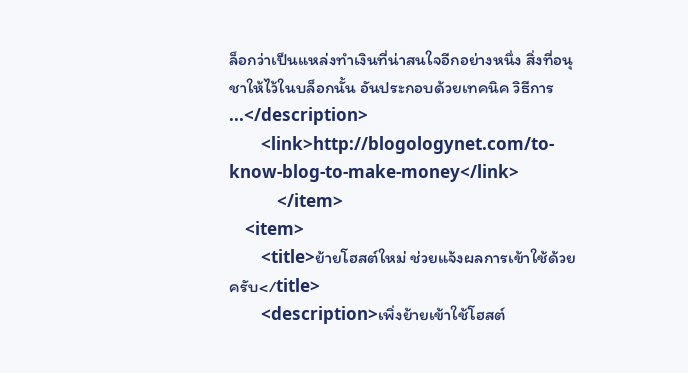ล็อกว่าเป็นแหล่งทำเงินที่น่าสนใจอีกอย่างหนึ่ง สิ่งที่อนุชาให้ไว้ในบล็อกนั้น อันประกอบด้วยเทคนิค วิธีการ ...</description>
        <link>http://blogologynet.com/to-know-blog-to-make-money</link>
            </item>
    <item>
        <title>ย้ายโฮสต์ใหม่ ช่วยแจ้งผลการเข้าใช้ด้วยครับ</title>
        <description>เพิ่งย้ายเข้าใช้โฮสต์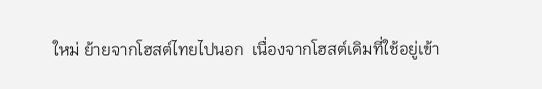ใหม่ ย้ายจากโฮสต์ไทยไปนอก  เนื่องจากโฮสต์เดิมที่ใช้อยู่เข้า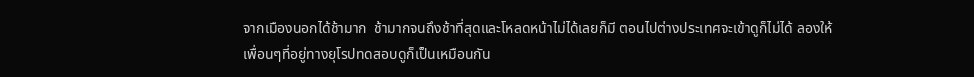จากเมืองนอกได้ช้ามาก  ช้ามากจนถึงช้าที่สุดและโหลดหน้าไม่ได้เลยก็มี ตอนไปต่างประเทศจะเข้าดูก็ไม่ได้ ลองให้เพื่อนๆที่อยู่ทางยุโรปทดสอบดูก็เป็นเหมือนกัน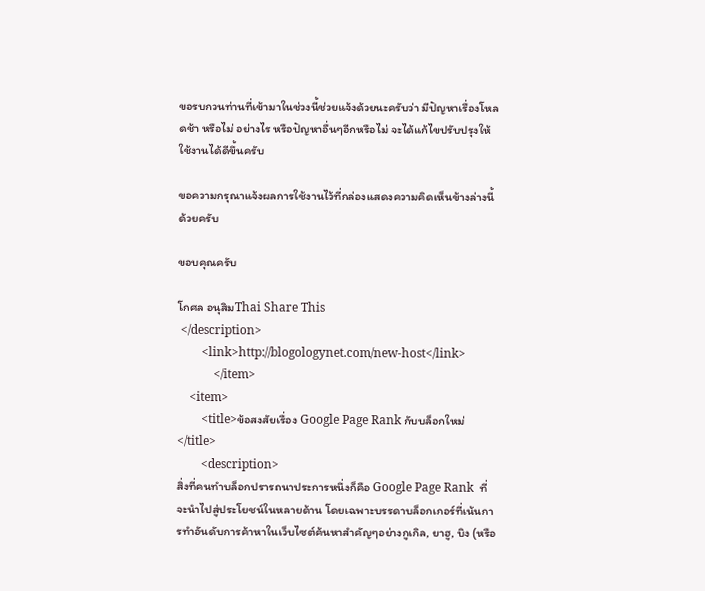ขอรบกวนท่านที่เข้ามาในช่วงนี้ช่วยแจ้งด้วยนะครับว่า มีปัญหาเรื่องโหลดช้า หรือไม่ อย่างไร หรือปัญหาอื่นๆอีกหรือไม่ จะได้แก้ไขปรับปรุงให้ใช้งานได้ดีขึ้นครับ

ขอความกรุณาแจ้งผลการใช้งานไว้ที่กล่องแสดงความคิดเห็นข้างล่างนี้ด้วยครับ

ขอบคุณครับ

โกศล อนุสิมThai Share This
 </description>
        <link>http://blogologynet.com/new-host</link>
            </item>
    <item>
        <title>ข้อสงสัยเรื่อง Google Page Rank กับบล็อกใหม่</title>
        <description>
สิ่งที่คนทำบล็อกปรารถนาประการหนึ่งก็คือ Google Page Rank  ที่จะนำไปสู่ประโยชน์ในหลายด้าน โดยเฉพาะบรรดาบล็อกเกอร์ที่เน้นการทำอันดับการค้าหาในเว็บไซต์ค้นหาสำคัญๆอย่างกูเกิล, ยาฮู, บิง (หรือ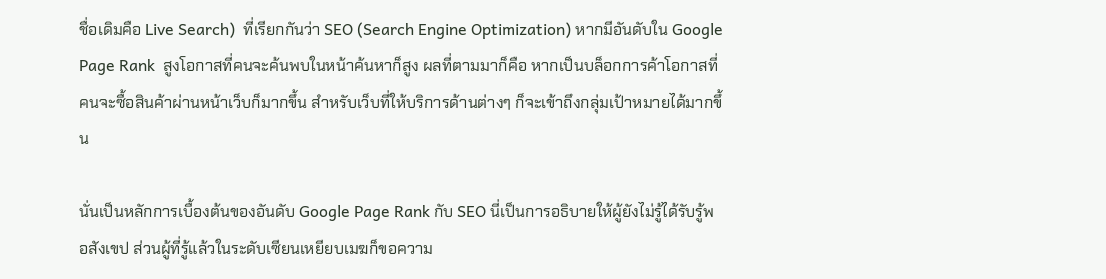ชื่อเดิมคือ Live Search)  ที่เรียกกันว่า SEO (Search Engine Optimization) หากมีอันดับใน Google Page Rank  สูงโอกาสที่คนจะค้นพบในหน้าค้นหาก็สูง ผลที่ตามมาก็คือ หากเป็นบล็อกการค้าโอกาสที่คนจะซื้อสินค้าผ่านหน้าเว็บก็มากขึ้น สำหรับเว็บที่ให้บริการด้านต่างๆ ก็จะเข้าถึงกลุ่มเป้าหมายได้มากขึ้น

นั่นเป็นหลักการเบื้องต้นของอันดับ Google Page Rank กับ SEO นี่เป็นการอธิบายให้ผู้ยังไม่รู้ได้รับรู้พอสังเขป ส่วนผู้ที่รู้แล้วในระดับเซียนเหยียบเมฆก็ขอความ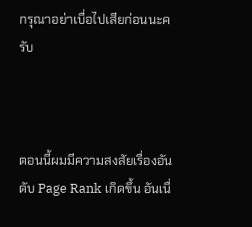กรุณาอย่าเบื่อไปเสียก่อนนะครับ



ตอนนี้ผมมีความสงสัยเรื่องอันดับ Page Rank เกิดขึ้น อันเนื่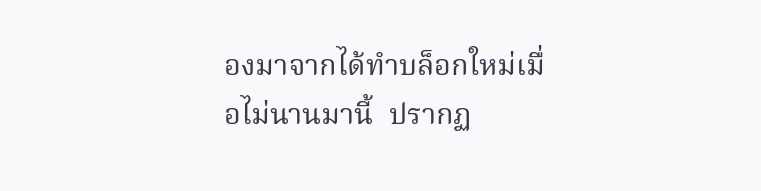องมาจากได้ทำบล็อกใหม่เมื่อไม่นานมานี้  ปรากฏ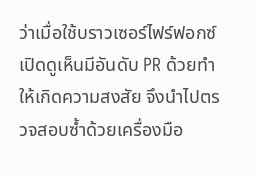ว่าเมื่อใช้บราวเซอร์ไฟร์ฟอกซ์เปิดดูเห็นมีอันดับ PR ด้วยทำให้เกิดความสงสัย จึงนำไปตรวจสอบซ้ำด้วยเครื่องมือ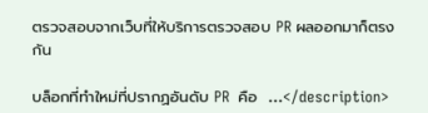ตรวจสอบจากเว็บที่ให้บริการตรวจสอบ PR ผลออกมาก็ตรงกัน

บล็อกที่ทำใหม่ที่ปรากฏอันดับ PR  คือ  ...</description>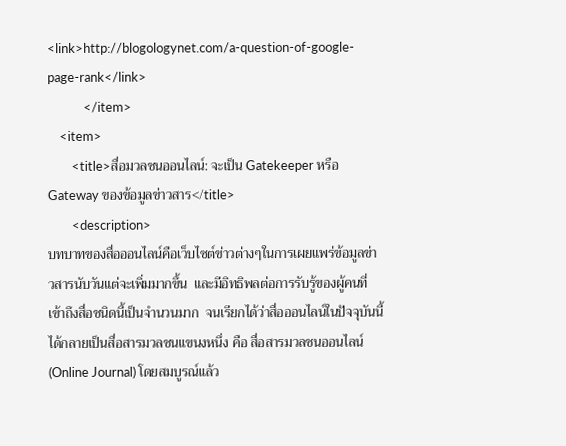<link>http://blogologynet.com/a-question-of-google-page-rank</link>
            </item>
    <item>
        <title>สื่อมวลชนออนไลน์: จะเป็น Gatekeeper หรือ Gateway ของข้อมูลข่าวสาร</title>
        <description>
บทบาทของสื่อออนไลน์คือเว็บไซต์ข่าวต่างๆในการเผยแพร่ข้อมูลข่าวสารนับวันแต่จะเพิ่มมากขึ้น  และมีอิทธิพลต่อการรับรู้ของผู้คนที่เข้าถึงสื่อชนิดนี้เป็นจำนวนมาก  จนเรียกได้ว่าสื่อออนไลน์ในปัจจุบันนี้ ได้กลายเป็นสื่อสารมวลชนแขนงหนึ่ง คือ สื่อสารมวลชนออนไลน์ (Online Journal) โดยสมบูรณ์แล้ว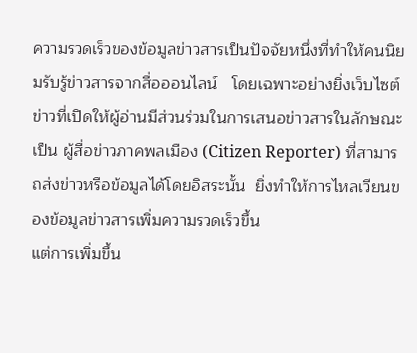ความรวดเร็วของข้อมูลข่าวสารเป็นปัจจัยหนึ่งที่ทำให้คนนิยมรับรู้ข่าวสารจากสื่อออนไลน์   โดยเฉพาะอย่างยิ่งเว็บไซต์ข่าวที่เปิดให้ผู้อ่านมีส่วนร่วมในการเสนอข่าวสารในลักษณะเป็น ผู้สื่อข่าวภาคพลเมือง (Citizen Reporter) ที่สามารถส่งข่าวหรือข้อมูลได้โดยอิสระนั้น  ยิ่งทำให้การไหลเวียนของข้อมูลข่าวสารเพิ่มความรวดเร็วขึ้น
แต่การเพิ่มขึ้น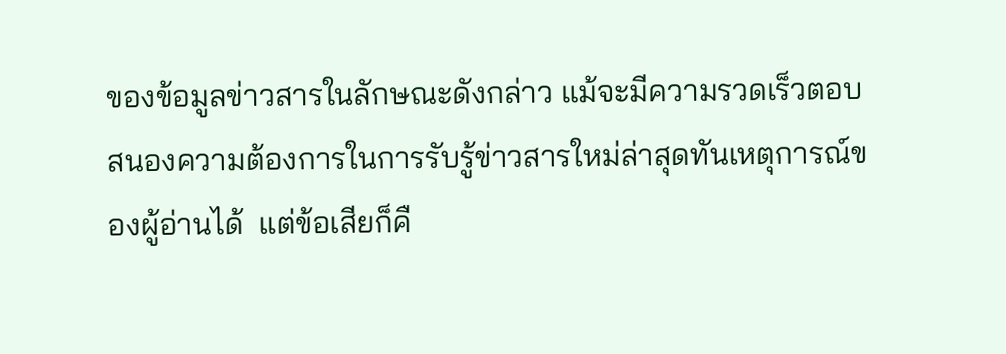ของข้อมูลข่าวสารในลักษณะดังกล่าว แม้จะมีความรวดเร็วตอบสนองความต้องการในการรับรู้ข่าวสารใหม่ล่าสุดทันเหตุการณ์ของผู้อ่านได้  แต่ข้อเสียก็คื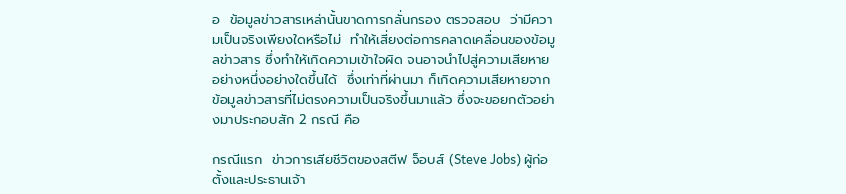อ  ข้อมูลข่าวสารเหล่านั้นขาดการกลั่นกรอง ตรวจสอบ  ว่ามีความเป็นจริงเพียงใดหรือไม่  ทำให้เสี่ยงต่อการคลาดเคลื่อนของข้อมูลข่าวสาร ซึ่งทำให้เกิดความเข้าใจผิด จนอาจนำไปสู่ความเสียหายอย่างหนึ่งอย่างใดขึ้นได้  ซึ่งเท่าที่ผ่านมา ก็เกิดความเสียหายจากข้อมูลข่าวสารที่ไม่ตรงความเป็นจริงขึ้นมาแล้ว ซึ่งจะขอยกตัวอย่างมาประกอบสัก 2 กรณี คือ

กรณีแรก  ข่าวการเสียชีวิตของสตีฟ จ็อบส์ (Steve Jobs) ผู้ก่อตั้งและประธานเจ้า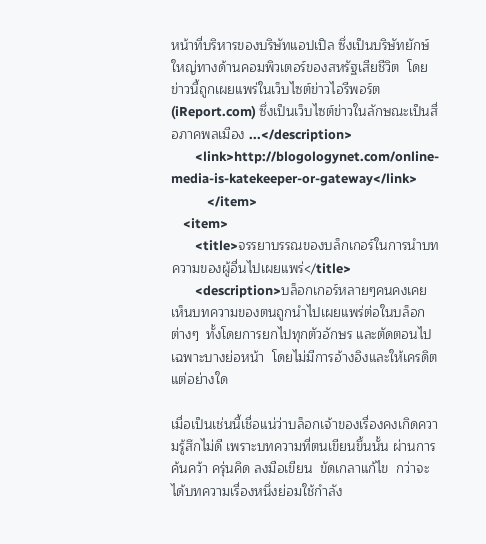หน้าที่บริหารของบริษัทแอปเปิล ซึ่งเป็นบริษัทยักษ์ใหญ่ทางด้านคอมพิวเตอร์ของสหรัฐเสียชีวิต  โดยข่าวนี้ถูกเผยแพร่ในเว็บไซต์ข่าวไอรีพอร์ต (iReport.com) ซึ่งเป็นเว็บไซต์ข่าวในลักษณะเป็นสื่อภาคพลเมือง ...</description>
        <link>http://blogologynet.com/online-media-is-katekeeper-or-gateway</link>
            </item>
    <item>
        <title>จรรยาบรรณของบล็กเกอร์ในการนำบทความของผู้อื่นไปเผยแพร่</title>
        <description>บล็อกเกอร์หลายๆคนคงเคยเห็นบทความของตนถูกนำไปเผยแพร่ต่อในบล็อกต่างๆ  ทั้งโดยการยกไปทุกตัวอักษร และตัดตอนไปเฉพาะบางย่อหน้า  โดยไม่มีการอ้างอิงและให้เครดิตแต่อย่างใด

เมื่อเป็นเช่นนี้เชื่อแน่ว่าบล็อกเจ้าของเรื่องคงเกิดความรู้สึกไม่ดี เพราะบทความที่ตนเขียนขึ้นนั้น ผ่านการค้นคว้า ครุ่นคิด ลงมือเขียน  ขัดเกลาแก้ไข  กว่าจะได้บทความเรื่องหนึ่งย่อมใช้กำลัง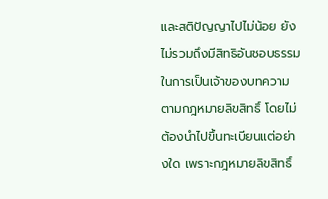และสติปัญญาไปไม่น้อย ยังไม่รวมถึงมีสิทธิอันชอบธรรมในการเป็นเจ้าของบทความตามกฎหมายลิขสิทธิ์ โดยไม่ต้องนำไปขึ้นทะเบียนแต่อย่างใด เพราะกฎหมายลิขสิทธิ์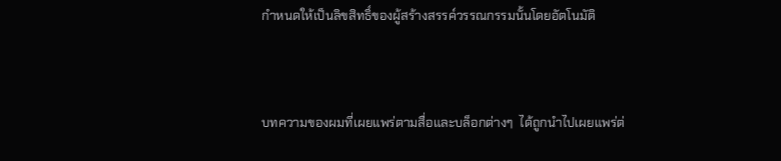กำหนดให้เป็นลิขสิทธิ์ของผู้สร้างสรรค์วรรณกรรมนั้นโดยอัตโนมัติ



บทความของผมที่เผยแพร่ตามสื่อและบล็อกต่างๆ  ได้ถูกนำไปเผยแพร่ต่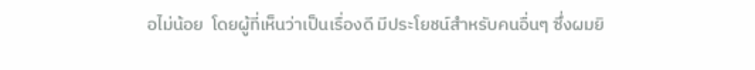อไม่น้อย  โดยผู้ที่เห็นว่าเป็นเรื่องดี มีประโยชน์สำหรับคนอื่นๆ ซึ่งผมยิ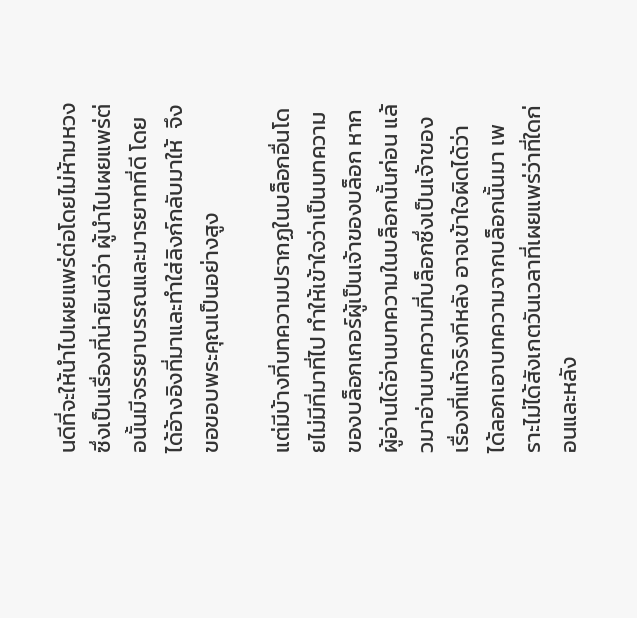นดีที่จะให้นำไปเผยแพร่ต่อโดยไม่ห้ามหวง ซึ่งเป็นเรื่องที่น่ายินดีว่า ผู้นำไปเผยแพร่ต่อนั้นมีจรรยาบรรณและมารยาทที่ดี โดยได้อ้างอิงที่มาและทำใส่ลิงก์กลับมาให้  จึงขอขอบพระคุณเป็นอย่างสูง

แต่มีบ้างที่บทความปรากฏในบล็อกอื่นโดยไม่มีที่มาที่ไป ทำให้เข้าใจว่าเป็นบทความของบล็อกเกอร์ผู้เป็นเจ้าของบล็อก หากผู้อ่านได้อ่านบทความในบล็อกนั้นก่อน แล้วมาอ่านบทความที่บล็อกซึ่งเป็นเจ้าของเรื่องที่แท้จริงทีหลัง อาจเข้าใจผิดได้ว่า ได้ลอกเอาบทความจากบล็อกนั้นมา เพราะไม่ได้สังเกตวันเวลาที่เผยแพร่ว่าที่ใดก่อนและหลัง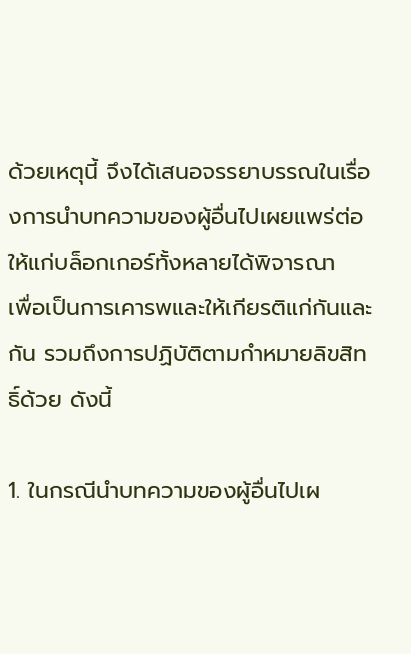ด้วยเหตุนี้ จึงได้เสนอจรรยาบรรณในเรื่องการนำบทความของผู้อื่นไปเผยแพร่ต่อ ให้แก่บล็อกเกอร์ทั้งหลายได้พิจารณา  เพื่อเป็นการเคารพและให้เกียรติแก่กันและกัน รวมถึงการปฏิบัติตามกำหมายลิขสิทธิ์ด้วย ดังนี้

1. ในกรณีนำบทความของผู้อื่นไปเผ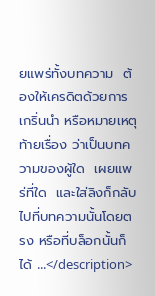ยแพร่ทั้งบทความ  ต้องให้เครดิตด้วยการเกริ่นนำ หรือหมายเหตุท้ายเรื่อง ว่าเป็นบทความของผู้ใด  เผยแพร่ที่ใด  และใส่ลิงก็กลับไปที่บทความนั้นโดยตรง หรือที่บล็อกนั้นก็ได้ ...</description>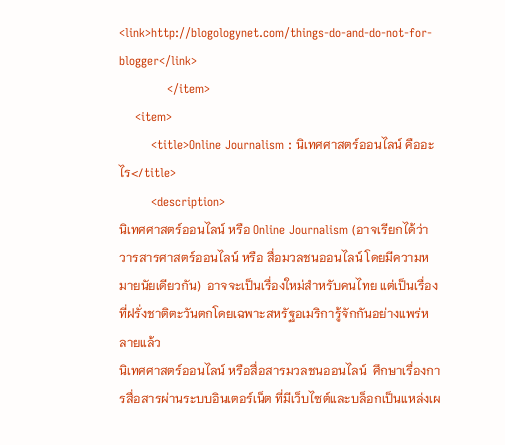<link>http://blogologynet.com/things-do-and-do-not-for-blogger</link>
            </item>
    <item>
        <title>Online Journalism : นิเทศศาสตร์ออนไลน์ คืออะไร</title>
        <description>
นิเทศศาสตร์ออนไลน์ หรือ Online Journalism (อาจเรียกได้ว่า วารสารศาสตร์ออนไลน์ หรือ สื่อมวลชนออนไลน์ โดยมีความหมายนัยเดียวกัน)  อาจจะเป็นเรื่องใหม่สำหรับคนไทย แต่เป็นเรื่องที่ฝรั่งชาติตะวันตกโดยเฉพาะสหรัฐอเมริการู้จักกันอย่างแพร่หลายแล้ว
นิเทศศาสตร์ออนไลน์ หรือสื่อสารมวลชนออนไลน์  ศึกษาเรื่องการสื่อสารผ่านระบบอินเตอร์เน็ต ที่มีเว็บไซต์และบล็อกเป็นแหล่งเผ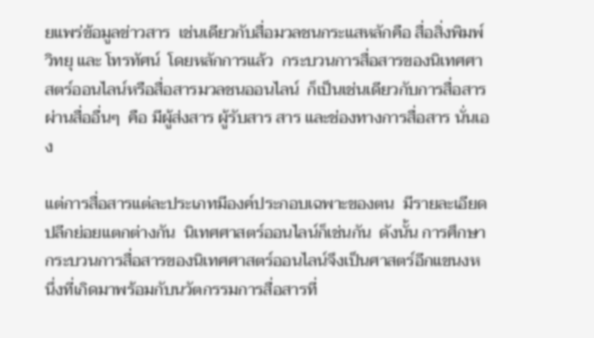ยแพร่ข้อมูลข่าวสาร  เช่นเดียวกับสื่อมวลชนกระแสหลักคือ สื่อสิ่งพิมพ์ วิทยุ และ โทรทัศน์  โดยหลักการแล้ว  กระบวนการสื่อสารของนิเทศศาสตร์ออนไลน์หรือสื่อสารมวลชนออนไลน์  ก็เป็นเช่นเดียวกับการสื่อสารผ่านสื่ออื่นๆ  คือ มีผู้ส่งสาร ผู้รับสาร สาร และช่องทางการสื่อสาร นั่นเอง

แต่การสื่อสารแต่ละประเภทมีองค์ประกอบเฉพาะของตน  มีรายละเอียดปลีกย่อยแตกต่างกัน  นิเทศศาสตร์ออนไลน์ก็เช่นกัน  ดังนั้น การศึกษากระบวนการสื่อสารของนิเทศศาสตร์ออนไลน์จึงเป็นศาสตร์อีกแขนงหนึ่งที่เกิดมาพร้อมกับนวัตกรรมการสื่อสารที่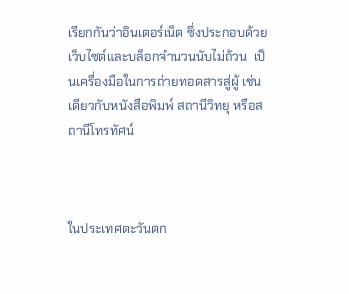เรียกกันว่าอินเตอร์เน็ต ซึ่งประกอบด้วยเว็บไซต์และบล็อกจำนวนนับไม่ถ้วน  เป็นเครื่องมือในการถ่ายทอดสารสู่ผู้ เช่นเดียวกับหนังสือพิมพ์ สถานีวิทยุ หรือสถานีโทรทัศน์



ในประเทศตะวันตก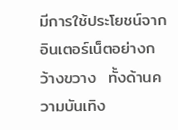มีการใช้ประโยชน์จากอินเตอร์เน็ตอย่างกว้างขวาง  ทั้งด้านความบันเทิง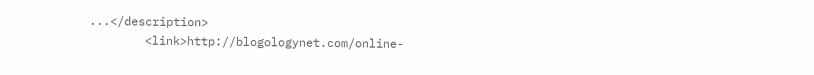...</description>
        <link>http://blogologynet.com/online-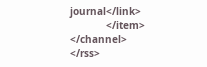journal</link>
            </item>
</channel>
</rss>